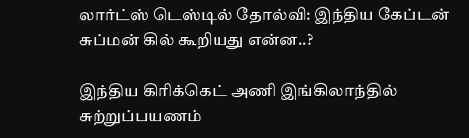லார்ட்ஸ் டெஸ்டில் தோல்வி: இந்திய கேப்டன் சுப்மன் கில் கூறியது என்ன..?

இந்திய கிரிக்கெட் அணி இங்கிலாந்தில் சுற்றுப்பயணம்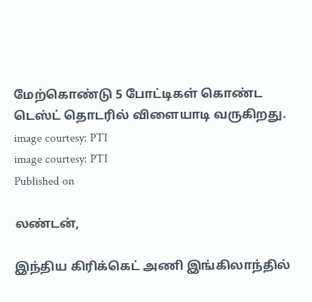மேற்கொண்டு 5 போட்டிகள் கொண்ட டெஸ்ட் தொடரில் விளையாடி வருகிறது.
image courtesy: PTI
image courtesy: PTI
Published on

லண்டன்,

இந்திய கிரிக்கெட் அணி இங்கிலாந்தில்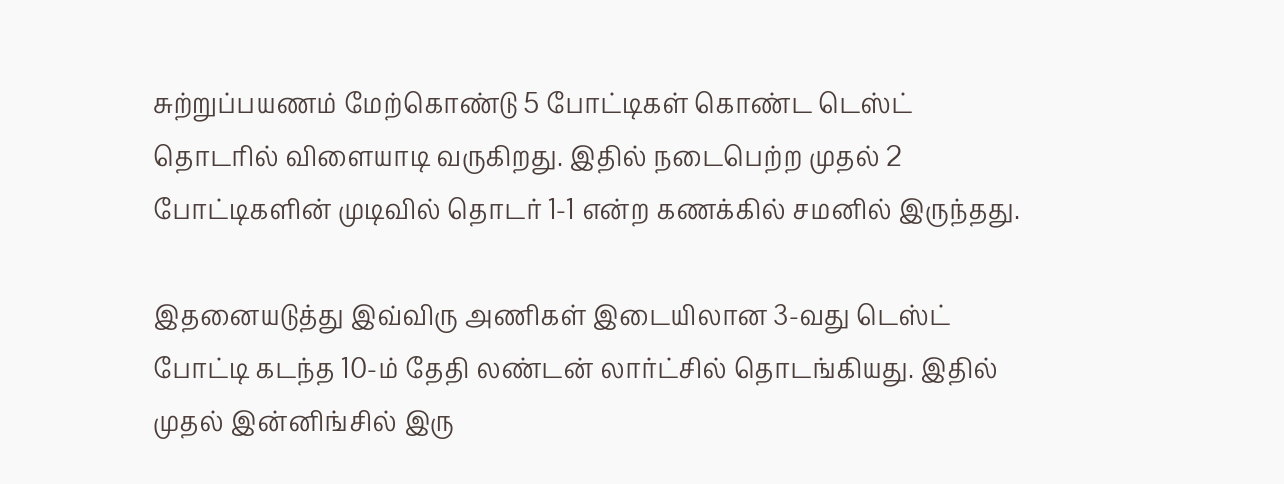சுற்றுப்பயணம் மேற்கொண்டு 5 போட்டிகள் கொண்ட டெஸ்ட் தொடரில் விளையாடி வருகிறது. இதில் நடைபெற்ற முதல் 2 போட்டிகளின் முடிவில் தொடர் 1-1 என்ற கணக்கில் சமனில் இருந்தது.

இதனையடுத்து இவ்விரு அணிகள் இடையிலான 3-வது டெஸ்ட் போட்டி கடந்த 10-ம் தேதி லண்டன் லார்ட்சில் தொடங்கியது. இதில் முதல் இன்னிங்சில் இரு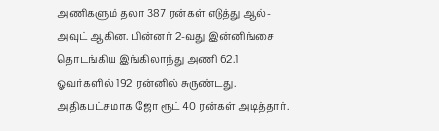அணிகளும் தலா 387 ரன்கள் எடுத்து ஆல்-அவுட் ஆகின. பின்னர் 2-வது இன்னிங்சை தொடங்கிய இங்கிலாந்து அணி 62.1 ஓவர்களில் 192 ரன்னில் சுருண்டது. அதிகபட்சமாக ஜோ ரூட் 40 ரன்கள் அடித்தார்.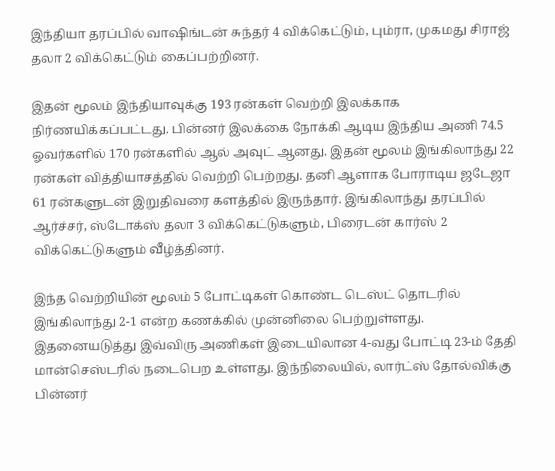இந்தியா தரப்பில் வாஷிங்டன் சுந்தர் 4 விக்கெட்டும், பும்ரா, முகமது சிராஜ் தலா 2 விக்கெட்டும் கைப்பற்றினர்.

இதன் மூலம் இந்தியாவுக்கு 193 ரன்கள் வெற்றி இலக்காக நிர்ணயிக்கப்பட்டது. பின்னர் இலக்கை நோக்கி ஆடிய இந்திய அணி 74.5 ஓவர்களில் 170 ரன்களில் ஆல் அவுட் ஆனது. இதன் மூலம் இங்கிலாந்து 22 ரன்கள் வித்தியாசத்தில் வெற்றி பெற்றது. தனி ஆளாக போராடிய ஜடேஜா 61 ரன்களுடன் இறுதிவரை களத்தில் இருந்தார். இங்கிலாந்து தரப்பில் ஆர்ச்சர், ஸ்டோக்ஸ் தலா 3 விக்கெட்டுகளும், பிரைடன் கார்ஸ் 2 விக்கெட்டுகளும் வீழ்த்தினர்.

இந்த வெற்றியின் மூலம் 5 போட்டிகள் கொண்ட டெஸ்ட் தொடரில் இங்கிலாந்து 2-1 என்ற கணக்கில் முன்னிலை பெற்றுள்ளது. இதனையடுத்து இவ்விரு அணிகள் இடையிலான 4-வது போட்டி 23-ம் தேதி மான்செஸ்டரில் நடைபெற உள்ளது. இந்நிலையில், லார்ட்ஸ் தோல்விக்கு பின்னர்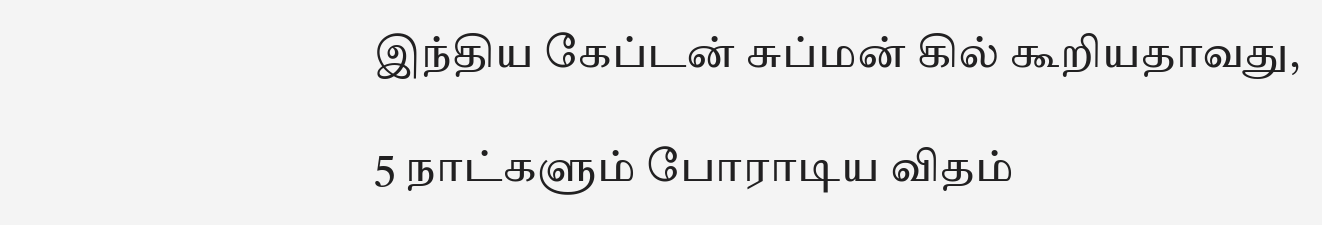இந்திய கேப்டன் சுப்மன் கில் கூறியதாவது,

5 நாட்களும் போராடிய விதம்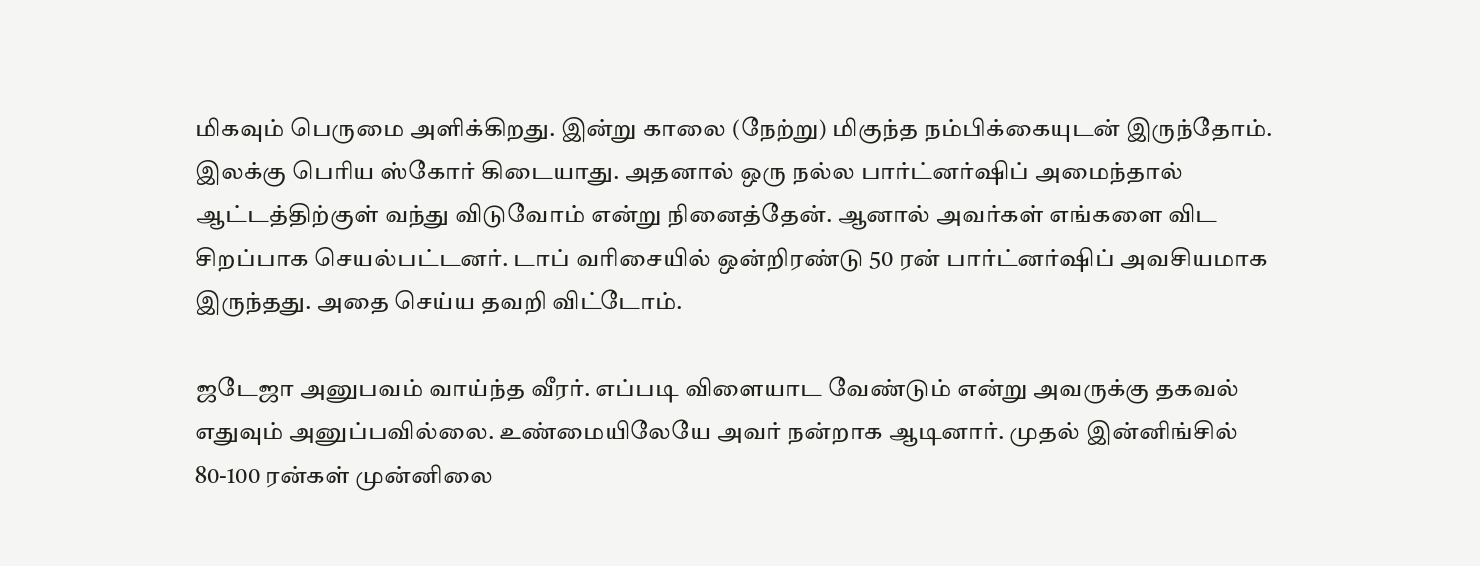மிகவும் பெருமை அளிக்கிறது. இன்று காலை (நேற்று) மிகுந்த நம்பிக்கையுடன் இருந்தோம். இலக்கு பெரிய ஸ்கோர் கிடையாது. அதனால் ஒரு நல்ல பார்ட்னர்ஷிப் அமைந்தால் ஆட்டத்திற்குள் வந்து விடுவோம் என்று நினைத்தேன். ஆனால் அவர்கள் எங்களை விட சிறப்பாக செயல்பட்டனர். டாப் வரிசையில் ஒன்றிரண்டு 50 ரன் பார்ட்னர்ஷிப் அவசியமாக இருந்தது. அதை செய்ய தவறி விட்டோம்.

ஜடேஜா அனுபவம் வாய்ந்த வீரர். எப்படி விளையாட வேண்டும் என்று அவருக்கு தகவல் எதுவும் அனுப்பவில்லை. உண்மையிலேயே அவர் நன்றாக ஆடினார். முதல் இன்னிங்சில் 80-100 ரன்கள் முன்னிலை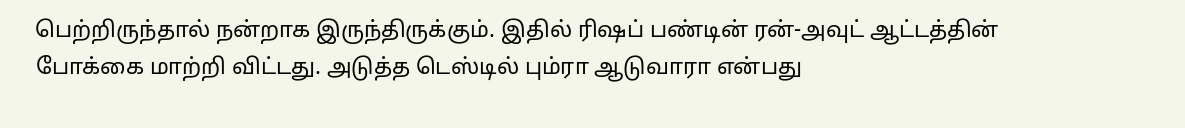பெற்றிருந்தால் நன்றாக இருந்திருக்கும். இதில் ரிஷப் பண்டின் ரன்-அவுட் ஆட்டத்தின் போக்கை மாற்றி விட்டது. அடுத்த டெஸ்டில் பும்ரா ஆடுவாரா என்பது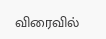விரைவில்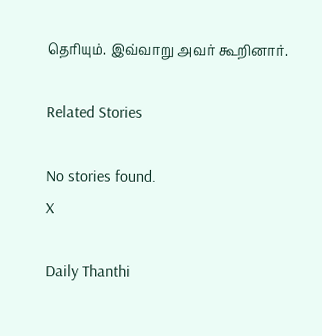தெரியும். இவ்வாறு அவர் கூறினார்.

Related Stories

No stories found.
X

Daily Thanthi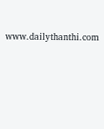www.dailythanthi.com